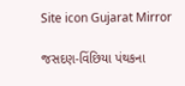Site icon Gujarat Mirror

જસદણ-વિંછિયા પંથકના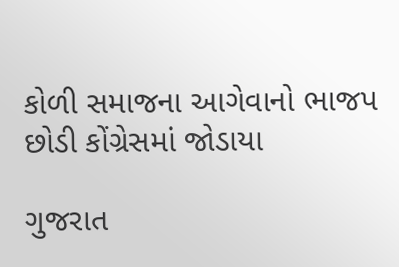કોળી સમાજના આગેવાનો ભાજપ છોડી કોંગ્રેસમાં જોડાયા

ગુજરાત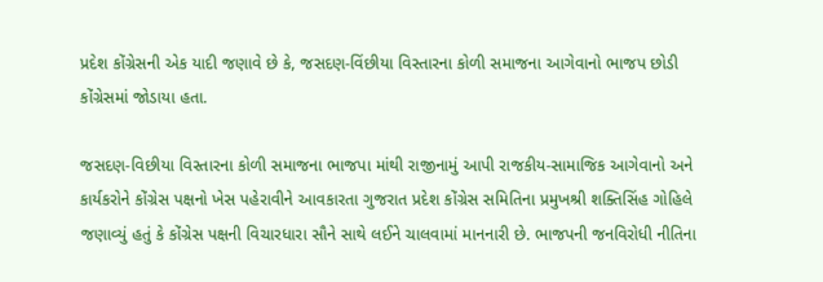પ્રદેશ કોંગ્રેસની એક યાદી જણાવે છે કે, જસદણ-વિંછીયા વિસ્તારના કોળી સમાજના આગેવાનો ભાજપ છોડી કોંગ્રેસમાં જોડાયા હતા.

જસદણ-વિછીયા વિસ્તારના કોળી સમાજના ભાજપા માંથી રાજીનામું આપી રાજકીય-સામાજિક આગેવાનો અને કાર્યકરોને કોંગ્રેસ પક્ષનો ખેસ પહેરાવીને આવકારતા ગુજરાત પ્રદેશ કોંગ્રેસ સમિતિના પ્રમુખશ્રી શક્તિસિંહ ગોહિલે જણાવ્યું હતું કે કોંગ્રેસ પક્ષની વિચારધારા સૌને સાથે લઈને ચાલવામાં માનનારી છે. ભાજપની જનવિરોધી નીતિના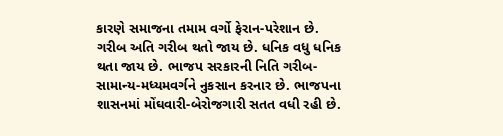કારણે સમાજના તમામ વર્ગો ફેરાન-પરેશાન છે. ગરીબ અતિ ગરીબ થતો જાય છે. ધનિક વધુ ધનિક થતા જાય છે. ભાજપ સરકારની નિતિ ગરીબ-સામાન્ય-મધ્યમવર્ગને નુકસાન કરનાર છે. ભાજપના શાસનમાં મોંઘવારી-બેરોજગારી સતત વધી રહી છે.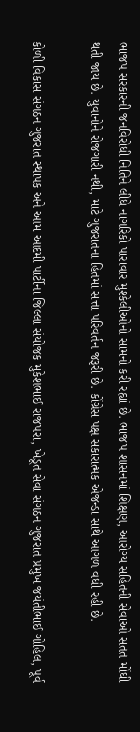ભાજપ સરકારની જનવિરોધી નિતિને લીધે નાગરિકો પારાવાર મુશ્કેલીઓનો સામનો કરી રહ્યાં છે. ભાજપ શાસનમાં શિક્ષણ, આરોગ્ય સહિતની સેવાઓ સતત મોંઘી થતી જાય છે. યુવાનોને રોજગારી નથી, માટે ગુજરાતના હિતમાં સત્તા પરિવર્તન જરૂરી છે. કોંગ્રેસ પક્ષ સકારાત્મક એજન્ડા સાથે આગળ વધી રહી છે.

કોળી વિકાસ સંગઠન ગુજરાત સ્થાપક અને આમ આદમી પાર્ટીના જિલ્લા સંયોજક મુકેશભાઈ રાજપરા, ખેડૂત સેવા સંગઠન ગુજરાત પ્રમુખ જયંતીભાઈ ગોહિલ, પૂર્વ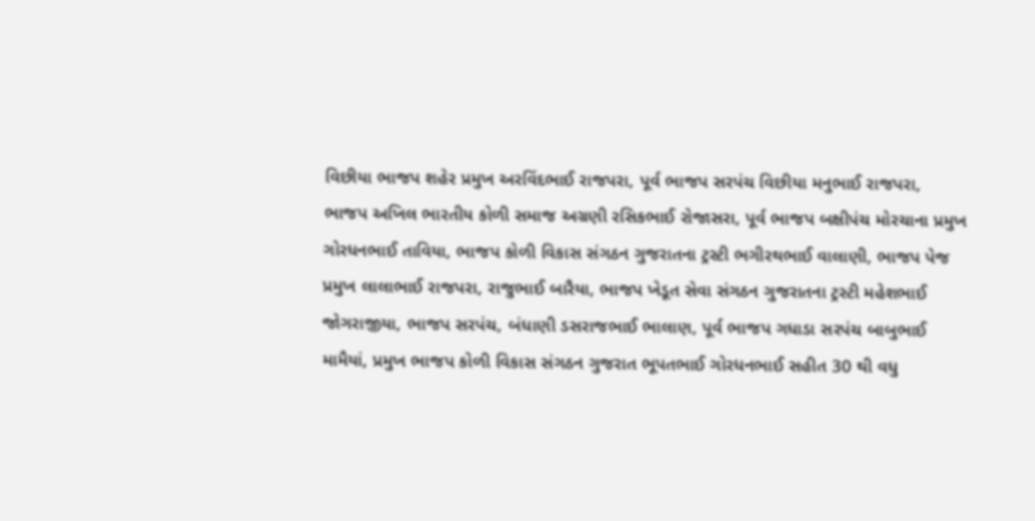વિછીયા ભાજપ શહેર પ્રમુખ અરવિંદભાઈ રાજપરા, પૂર્વ ભાજપ સરપંચ વિછીયા મનુભાઈ રાજપરા, ભાજપ અખિલ ભારતીય કોળી સમાજ અગ્રણી રસિકભાઈ રોજાસરા, પૂર્વ ભાજપ બક્ષીપંચ મોરચાના પ્રમુખ ગોરધનભાઈ તાવિયા, ભાજપ કોળી વિકાસ સંગઠન ગુજરાતના ટ્રસ્ટી ભગીરથભાઈ વાલાણી, ભાજપ પેજ પ્રમુખ લાલાભાઈ રાજપરા, રાજુભાઈ બારૈયા, ભાજપ ખેડૂત સેવા સંગઠન ગુજરાતના ટ્રસ્ટી મહેશભાઈ જોગરાજીયા, ભાજપ સરપંચ, બંધાણી ડસરાજભાઈ ભાલાણ, પૂર્વ ભાજપ ગધાડા સરપંચ બાબુભાઈ મામૈયાં, પ્રમુખ ભાજપ કોળી વિકાસ સંગઠન ગુજરાત ભૂપતભાઈ ગોરધનભાઈ સહીત 30 થી વધુ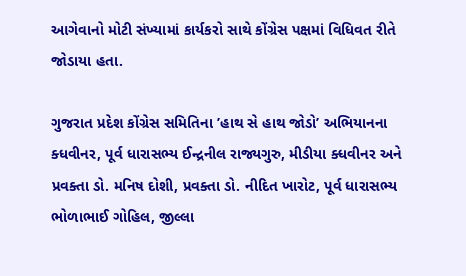આગેવાનો મોટી સંખ્યામાં કાર્યકરો સાથે કોંગ્રેસ પક્ષમાં વિધિવત રીતે જોડાયા હતા.

ગુજરાત પ્રદેશ કોંગ્રેસ સમિતિના ’હાથ સે હાથ જોડો’ અભિયાનના ક્ધવીનર, પૂર્વ ધારાસભ્ય ઈન્દ્રનીલ રાજ્યગુરુ, મીડીયા ક્ધવીનર અને પ્રવક્તા ડો. મનિષ દોશી, પ્રવક્તા ડો. નીદિત ખારોટ, પૂર્વ ધારાસભ્ય ભોળાભાઈ ગોહિલ, જીલ્લા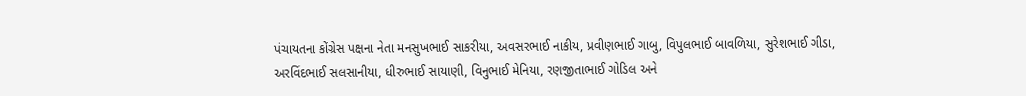પંચાયતના કોંગ્રેસ પક્ષના નેતા મનસુખભાઈ સાકરીયા, અવસરભાઈ નાકીય, પ્રવીણભાઈ ગાબુ, વિપુલભાઈ બાવળિયા, સુરેશભાઈ ગીડા, અરવિંદભાઈ સલસાનીયા, ધીરુભાઈ સાયાણી, વિનુભાઈ મેનિયા, રણજીતાભાઈ ગોડિલ અને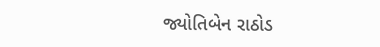જ્યોતિબેન રાઠોડ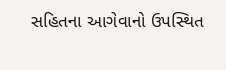સહિતના આગેવાનો ઉપસ્થિત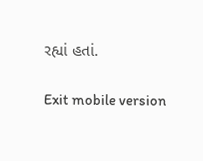રહ્યાં હતાં.

Exit mobile version